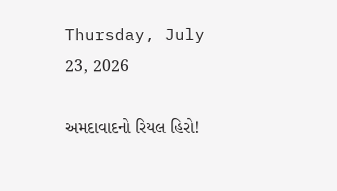Thursday, July 23, 2026

અમદાવાદનો રિયલ હિરો!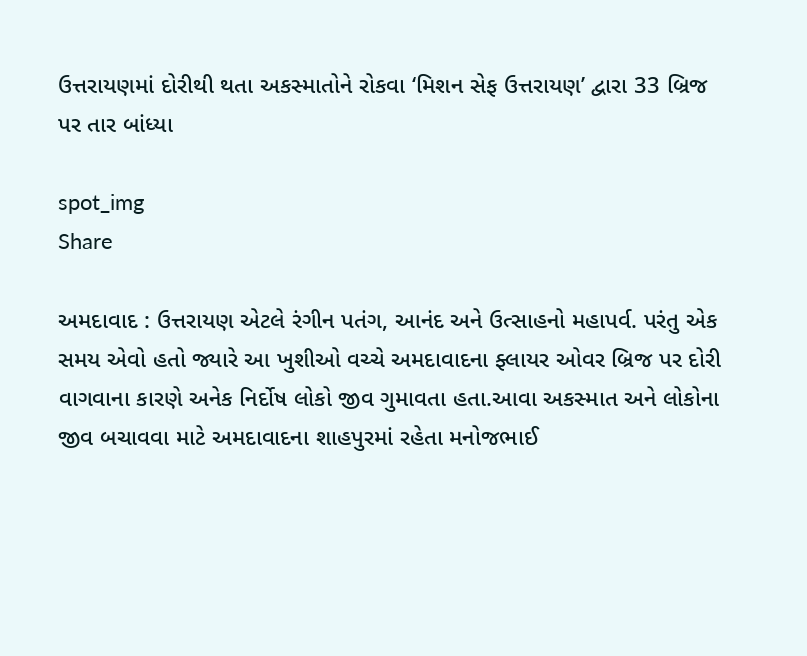ઉત્તરાયણમાં દોરીથી થતા અકસ્માતોને રોકવા ‘મિશન સેફ ઉત્તરાયણ’ દ્વારા 33 બ્રિજ પર તાર બાંધ્યા

spot_img
Share

અમદાવાદ : ઉત્તરાયણ એટલે રંગીન પતંગ, આનંદ અને ઉત્સાહનો મહાપર્વ. પરંતુ એક સમય એવો હતો જ્યારે આ ખુશીઓ વચ્ચે અમદાવાદના ફ્લાયર ઓવર બ્રિજ પર દોરી વાગવાના કારણે અનેક નિર્દોષ લોકો જીવ ગુમાવતા હતા.આવા અકસ્માત અને લોકોના જીવ બચાવવા માટે અમદાવાદના શાહપુરમાં રહેતા મનોજભાઈ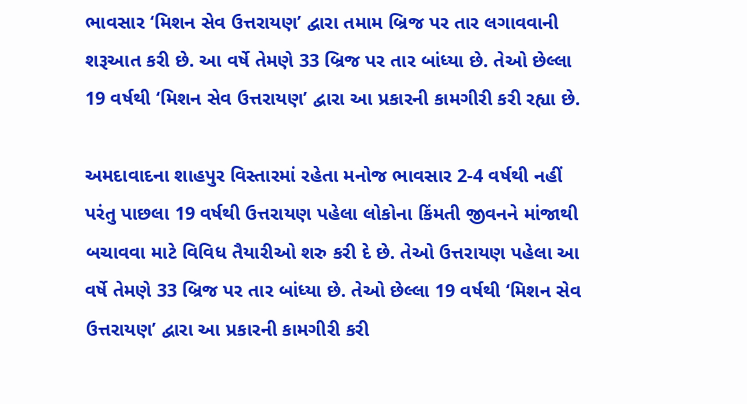ભાવસાર ‘મિશન સેવ ઉત્તરાયણ’ દ્વારા તમામ બ્રિજ પર તાર લગાવવાની શરૂઆત કરી છે. આ વર્ષે તેમણે 33 બ્રિજ પર તાર બાંધ્યા છે. તેઓ છેલ્લા 19 વર્ષથી ‘મિશન સેવ ઉત્તરાયણ’ દ્વારા આ પ્રકારની કામગીરી કરી રહ્યા છે.

અમદાવાદના શાહપુર વિસ્તારમાં રહેતા મનોજ ભાવસાર 2-4 વર્ષથી નહીં પરંતુ પાછલા 19 વર્ષથી ઉત્તરાયણ પહેલા લોકોના કિંમતી જીવનને માંજાથી બચાવવા માટે વિવિધ તૈયારીઓ શરુ કરી દે છે. તેઓ ઉત્તરાયણ પહેલા આ વર્ષે તેમણે 33 બ્રિજ પર તાર બાંધ્યા છે. તેઓ છેલ્લા 19 વર્ષથી ‘મિશન સેવ ઉત્તરાયણ’ દ્વારા આ પ્રકારની કામગીરી કરી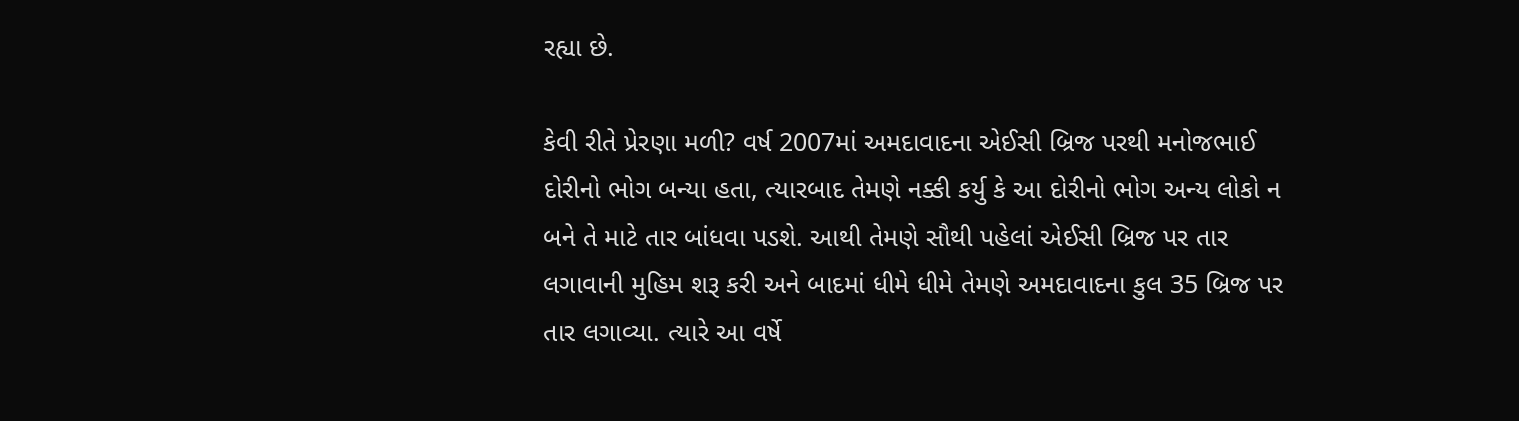રહ્યા છે.

કેવી રીતે પ્રેરણા મળી? વર્ષ 2007માં અમદાવાદના એઈસી બ્રિજ પરથી મનોજભાઈ દોરીનો ભોગ બન્યા હતા, ત્યારબાદ તેમણે નક્કી કર્યુ કે આ દોરીનો ભોગ અન્ય લોકો ન બને તે માટે તાર બાંધવા પડશે. આથી તેમણે સૌથી પહેલાં એઈસી બ્રિજ પર તાર લગાવાની મુહિમ શરૂ કરી અને બાદમાં ધીમે ધીમે તેમણે અમદાવાદના કુલ 35 બ્રિજ પર તાર લગાવ્યા. ત્યારે આ વર્ષે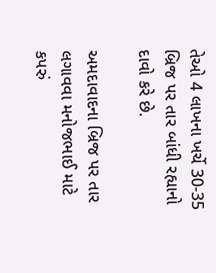તેઓ 4 લાખના ખર્ચે 30-35 બ્રિજ પર તાર બાંધી રહ્યાનો દાવો કરે છે.

અમદાવાદના બ્રિજ પર તાર લગાવવા મનોજભાઈ માટે કપરું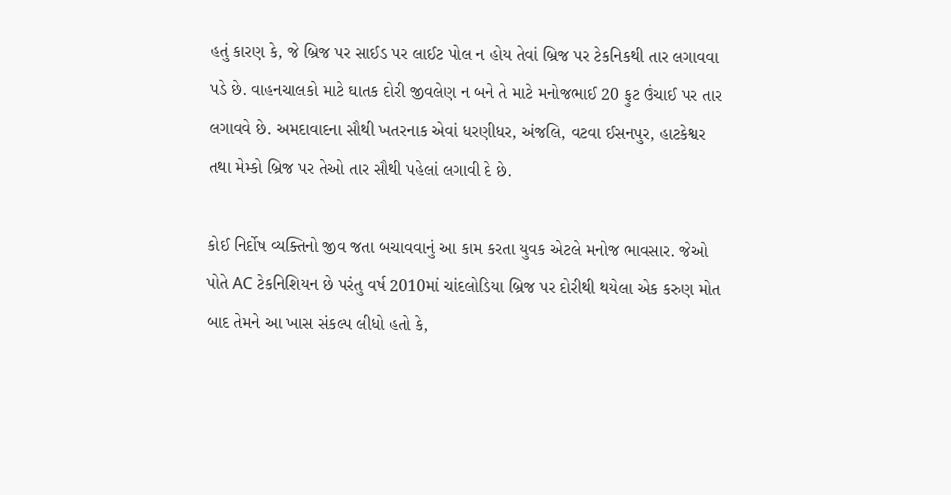હતું કારણ કે, જે બ્રિજ પર સાઈડ પર લાઈટ પોલ ન હોય તેવાં બ્રિજ પર ટેકનિકથી તાર લગાવવા પડે છે. વાહનચાલકો માટે ઘાતક દોરી જીવલેણ ન બને તે માટે મનોજભાઈ 20 ફુટ ઉંચાઈ પર તાર લગાવવે છે. અમદાવાદના સૌથી ખતરનાક એવાં ધરણીધર, અંજલિ, વટવા ઈસનપુર, હાટકેશ્વર તથા મેમ્કો બ્રિજ પર તેઓ તાર સૌથી પહેલાં લગાવી દે છે.

કોઈ નિર્દોષ વ્યક્તિનો જીવ જતા બચાવવાનું આ કામ કરતા યુવક એટલે મનોજ ભાવસાર. જેઓ પોતે AC ટેકનિશિયન છે પરંતુ વર્ષ 2010માં ચાંદલોડિયા બ્રિજ પર દોરીથી થયેલા એક કરુણ મોત બાદ તેમને આ ખાસ સંકલ્પ લીધો હતો કે,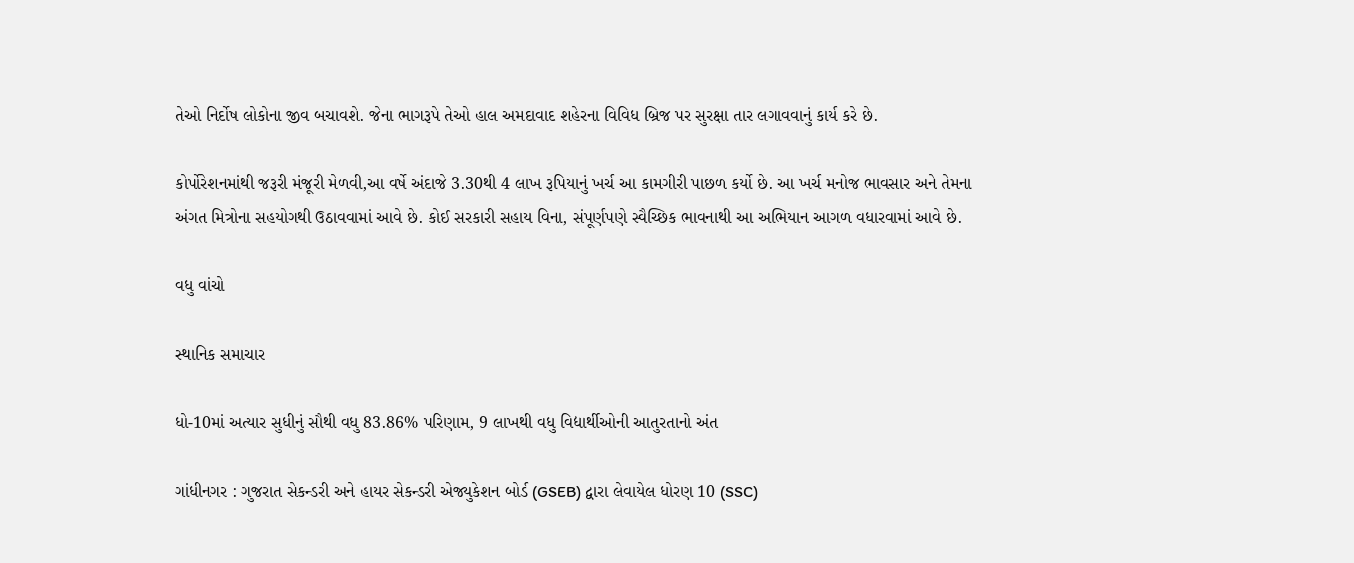તેઓ નિર્દોષ લોકોના જીવ બચાવશે. જેના ભાગરૂપે તેઓ હાલ અમદાવાદ શહેરના વિવિધ બ્રિજ પર સુરક્ષા તાર લગાવવાનું કાર્ય કરે છે.

કોર્પોરેશનમાંથી જરૂરી મંજૂરી મેળવી,આ વર્ષે અંદાજે 3.30થી 4 લાખ રૂપિયાનું ખર્ચ આ કામગીરી પાછળ કર્યો છે. આ ખર્ચ મનોજ ભાવસાર અને તેમના અંગત મિત્રોના સહયોગથી ઉઠાવવામાં આવે છે. કોઈ સરકારી સહાય વિના, સંપૂર્ણપણે સ્વૈચ્છિક ભાવનાથી આ અભિયાન આગળ વધારવામાં આવે છે.

વધુ વાંચો

સ્થાનિક સમાચાર

ધો-10માં અત્યાર સુધીનું સૌથી વધુ 83.86% પરિણામ, 9 લાખથી વધુ વિદ્યાર્થીઓની આતુરતાનો અંત

ગાંધીનગર : ગુજરાત સેકન્ડરી અને હાયર સેકન્ડરી એજ્યુકેશન બોર્ડ (GSEB) દ્વારા લેવાયેલ ધોરણ 10 (SSC)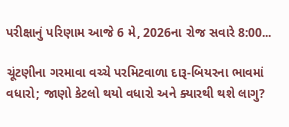પરીક્ષાનું પરિણામ આજે 6 મે, 2026ના રોજ સવારે 8:00...

ચૂંટણીના ગરમાવા વચ્ચે પરમિટવાળા દારૂ-બિયરના ભાવમાં વધારો; જાણો કેટલો થયો વધારો અને ક્યારથી થશે લાગુ?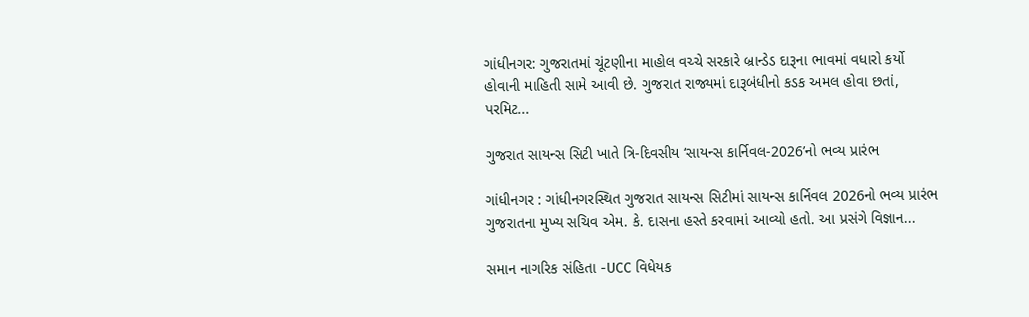ગાંધીનગર: ગુજરાતમાં ચૂંટણીના માહોલ વચ્ચે સરકારે બ્રાન્ડેડ દારૂના ભાવમાં વધારો કર્યો હોવાની માહિતી સામે આવી છે. ગુજરાત રાજ્યમાં દારૂબંધીનો કડક અમલ હોવા છતાં, પરમિટ...

ગુજરાત સાયન્સ સિટી ખાતે ત્રિ-દિવસીય ‘સાયન્સ કાર્નિવલ-2026’નો ભવ્ય પ્રારંભ

ગાંધીનગર : ગાંધીનગરસ્થિત ગુજરાત સાયન્સ સિટીમાં સાયન્સ કાર્નિવલ 2026નો ભવ્ય પ્રારંભ ગુજરાતના મુખ્ય સચિવ એમ. કે. દાસના હસ્તે કરવામાં આવ્યો હતો. આ પ્રસંગે વિજ્ઞાન...

સમાન નાગરિક સંહિતા -UCC વિધેયક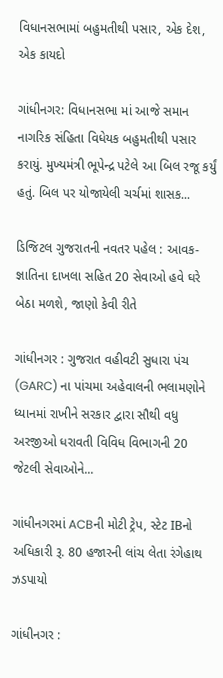વિધાનસભામાં બહુમતીથી પસાર, એક દેશ, એક કાયદો

ગાંધીનગર: વિધાનસભા માં આજે સમાન નાગરિક સંહિતા વિધેયક બહુમતીથી પસાર કરાયું. મુખ્યમંત્રી ભૂપેન્દ્ર પટેલે આ બિલ રજૂ કર્યું હતું. બિલ પર યોજાયેલી ચર્ચમાં શાસક...

ડિજિટલ ગુજરાતની નવતર પહેલ : આવક-જ્ઞાતિના દાખલા સહિત 20 સેવાઓ હવે ઘરે બેઠા મળશે, જાણો કેવી રીતે

ગાંધીનગર : ગુજરાત વહીવટી સુધારા પંચ (GARC) ના પાંચમા અહેવાલની ભલામણોને ધ્યાનમાં રાખીને સરકાર દ્વારા સૌથી વધુ અરજીઓ ધરાવતી વિવિધ વિભાગની 20 જેટલી સેવાઓને...

ગાંધીનગરમાં ACBની મોટી ટ્રેપ, સ્ટેટ IBનો અધિકારી રૂ. 80 હજારની લાંચ લેતા રંગેહાથ ઝડપાયો

ગાંધીનગર :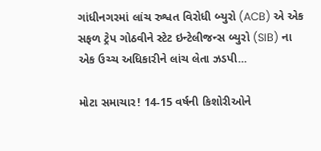ગાંધીનગરમાં લાંચ રુશ્વત વિરોધી બ્યુરો (ACB) એ એક સફળ ટ્રેપ ગોઠવીને સ્ટેટ ઇન્ટેલીજન્સ બ્યુરો (SIB) ના એક ઉચ્ચ અધિકારીને લાંચ લેતા ઝડપી...

મોટા સમાચાર! 14-15 વર્ષની કિશોરીઓને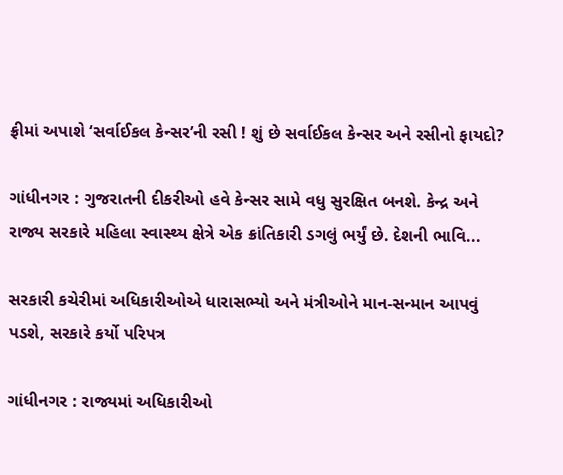ફ્રીમાં અપાશે ‘સર્વાઈકલ કેન્સર’ની રસી ! શું છે સર્વાઈકલ કેન્સર અને રસીનો ફાયદો?

ગાંધીનગર : ગુજરાતની દીકરીઓ હવે કેન્સર સામે વધુ સુરક્ષિત બનશે. કેન્દ્ર અને રાજ્ય સરકારે મહિલા સ્વાસ્થ્ય ક્ષેત્રે એક ક્રાંતિકારી ડગલું ભર્યું છે. દેશની ભાવિ...

સરકારી કચેરીમાં અધિકારીઓએ ધારાસભ્યો અને મંત્રીઓને માન-સન્માન આપવું પડશે, સરકારે કર્યો પરિપત્ર

ગાંધીનગર : રાજ્યમાં અધિકારીઓ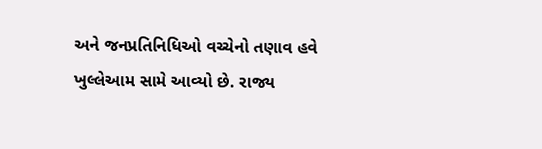અને જનપ્રતિનિધિઓ વચ્ચેનો તણાવ હવે ખુલ્લેઆમ સામે આવ્યો છે. રાજ્ય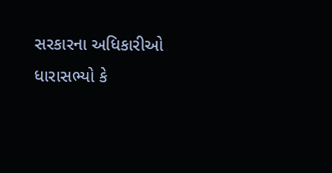સરકારના અધિકારીઓ ધારાસભ્યો કે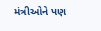મંત્રીઓને પણ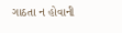ગાઠતા ન હોવાની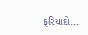ફરિયાદો...